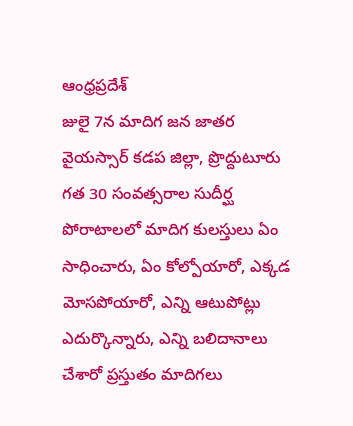ఆంధ్రప్రదేశ్
జులై 7న మాదిగ జన జాతర
వైయస్సార్ కడప జిల్లా, ప్రొద్దుటూరు
గత 30 సంవత్సరాల సుదీర్ఘ పోరాటాలలో మాదిగ కులస్తులు ఏం సాధించారు, ఏం కోల్పోయారో, ఎక్కడ మోసపోయారో, ఎన్ని ఆటుపోట్లు ఎదుర్కొన్నారు, ఎన్ని బలిదానాలు చేశారో ప్రస్తుతం మాదిగలు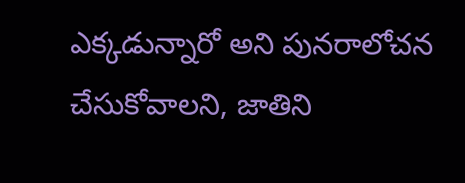ఎక్కడున్నారో అని పునరాలోచన చేసుకోవాలని, జాతిని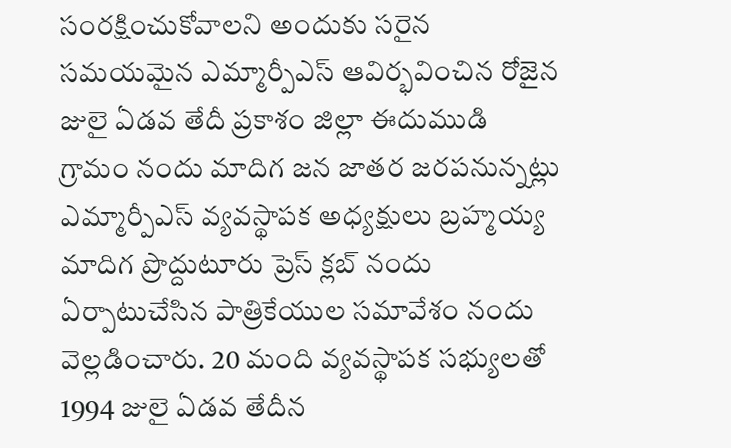సంరక్షించుకోవాలని అందుకు సరైన సమయమైన ఎమ్మార్పీఎస్ ఆవిర్భవించిన రోజైన జులై ఏడవ తేదీ ప్రకాశం జిల్లా ఈదుముడి గ్రామం నందు మాదిగ జన జాతర జరపనున్నట్లు ఎమ్మార్పీఎస్ వ్యవస్థాపక అధ్యక్షులు బ్రహ్మయ్య మాదిగ ప్రొద్దుటూరు ప్రెస్ క్లబ్ నందు ఏర్పాటుచేసిన పాత్రికేయుల సమావేశం నందు వెల్లడించారు. 20 మంది వ్యవస్థాపక సభ్యులతో 1994 జులై ఏడవ తేదీన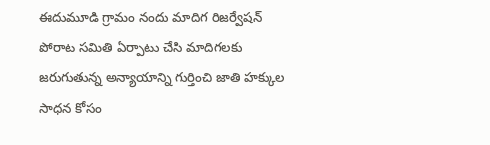ఈదుమూడి గ్రామం నందు మాదిగ రిజర్వేషన్ పోరాట సమితి ఏర్పాటు చేసి మాదిగలకు జరుగుతున్న అన్యాయాన్ని గుర్తించి జాతి హక్కుల సాధన కోసం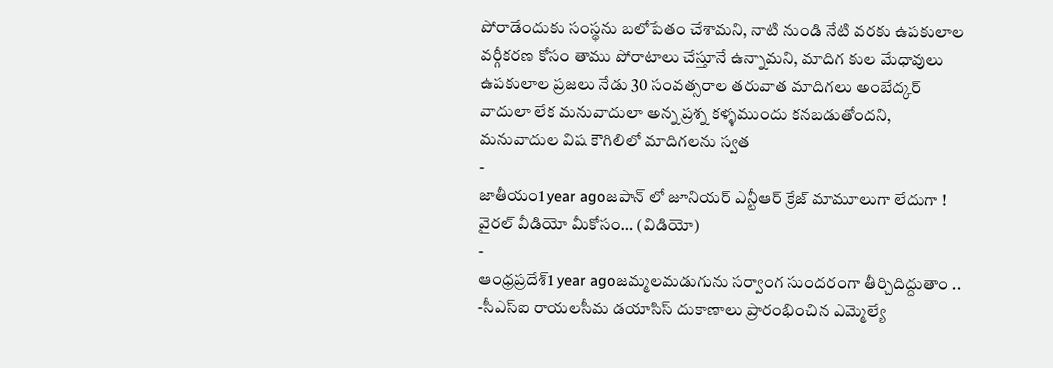పోరాడేందుకు సంస్థను బలోపేతం చేశామని, నాటి నుండి నేటి వరకు ఉపకులాల వర్గీకరణ కోసం తాము పోరాటాలు చేస్తూనే ఉన్నామని, మాదిగ కుల మేధావులు ఉపకులాల ప్రజలు నేడు 30 సంవత్సరాల తరువాత మాదిగలు అంబేద్కర్ వాదులా లేక మనువాదులా అన్న ప్రశ్న కళ్ళముందు కనబడుతోందని, మనువాదుల విష కౌగిలిలో మాదిగలను స్వత
-
జాతీయం1 year agoజపాన్ లో జూనియర్ ఎన్టీఆర్ క్రేజ్ మామూలుగా లేదుగా ! వైరల్ వీడియో మీకోసం… (విడియో)
-
ఆంధ్రప్రదేశ్1 year agoజమ్మలమడుగును సర్వాంగ సుందరంగా తీర్చిదిద్దుతాం .. -సీఎస్ఐ రాయలసీమ డయాసిస్ దుకాణాలు ప్రారంభించిన ఎమ్మెల్యే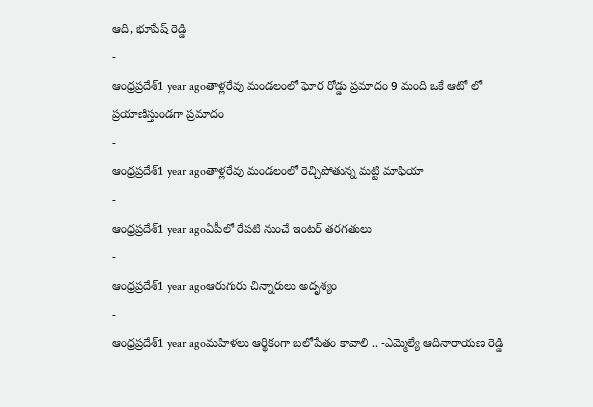ఆది, భూపేష్ రెడ్డి
-
ఆంధ్రప్రదేశ్1 year agoతాళ్లరేవు మండలంలో ఘోర రోడ్డు ప్రమాదం 9 మంది ఒకే ఆటో లో ప్రయాణిస్తుండగా ప్రమాదం
-
ఆంధ్రప్రదేశ్1 year agoతాళ్లరేవు మండలంలో రెచ్చిపోతున్న మట్టి మాఫియా
-
ఆంధ్రప్రదేశ్1 year agoఏపీలో రేపటి నుంచే ఇంటర్ తరగతులు
-
ఆంధ్రప్రదేశ్1 year agoఆరుగురు చిన్నారులు అదృశ్యం
-
ఆంధ్రప్రదేశ్1 year agoమహిళలు ఆర్థికంగా బలోపేతం కావాలి .. -ఎమ్మెల్యే ఆదినారాయణ రెడ్డి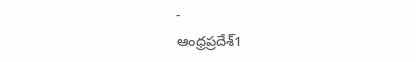-
ఆంధ్రప్రదేశ్1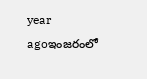year agoఇంజరంలో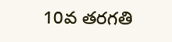10వ తరగతి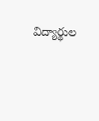విద్యార్థుల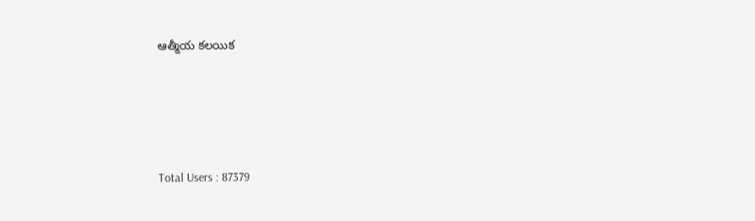ఆత్మీయ కలయిక





Total Users : 87379